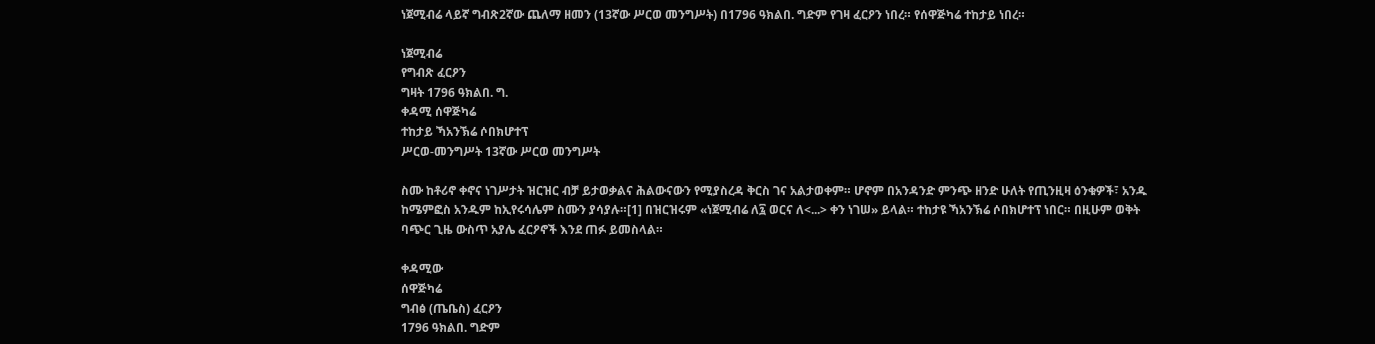ነጀሚብሬ ላይኛ ግብጽ2ኛው ጨለማ ዘመን (13ኛው ሥርወ መንግሥት) በ1796 ዓክልበ. ግድም የገዛ ፈርዖን ነበረ። የሰዋጅካሬ ተከታይ ነበረ።

ነጀሚብሬ
የግብጽ ፈርዖን
ግዛት 1796 ዓክልበ. ግ.
ቀዳሚ ሰዋጅካሬ
ተከታይ ኻአንኽሬ ሶበክሆተፕ
ሥርወ-መንግሥት 13ኛው ሥርወ መንግሥት

ስሙ ከቶሪኖ ቀኖና ነገሥታት ዝርዝር ብቻ ይታወቃልና ሕልውናውን የሚያስረዳ ቅርስ ገና አልታወቀም። ሆኖም በአንዳንድ ምንጭ ዘንድ ሁለት የጢንዚዛ ዕንቁዎች፣ አንዱ ከሜምፎስ አንዱም ከኢየሩሳሌም ስሙን ያሳያሉ።[1] በዝርዝሩም «ነጀሚብሬ ለ፯ ወርና ለ<...> ቀን ነገሠ» ይላል። ተከታዩ ኻአንኽሬ ሶበክሆተፕ ነበር። በዚሁም ወቅት ባጭር ጊዜ ውስጥ አያሌ ፈርዖኖች እንደ ጠፉ ይመስላል።

ቀዳሚው
ሰዋጅካሬ
ግብፅ (ጤቤስ) ፈርዖን
1796 ዓክልበ. ግድም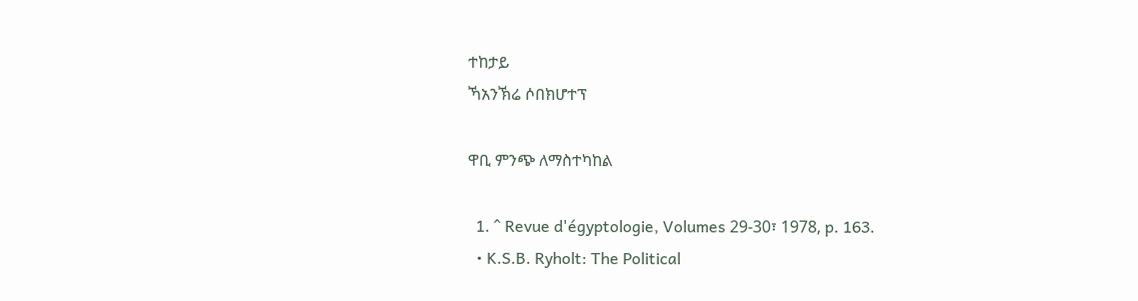ተከታይ
ኻአንኽሬ ሶበክሆተፕ

ዋቢ ምንጭ ለማስተካከል

  1. ^ Revue d'égyptologie, Volumes 29-30፣ 1978, p. 163.
  • K.S.B. Ryholt: The Political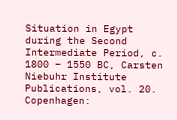Situation in Egypt during the Second Intermediate Period, c. 1800 – 1550 BC, Carsten Niebuhr Institute Publications, vol. 20. Copenhagen: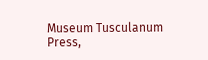Museum Tusculanum Press,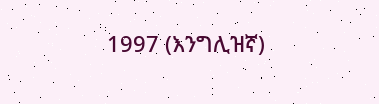1997 (እንግሊዝኛ)